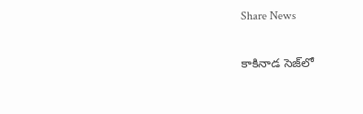Share News

కాకినాడ సెజ్‌లో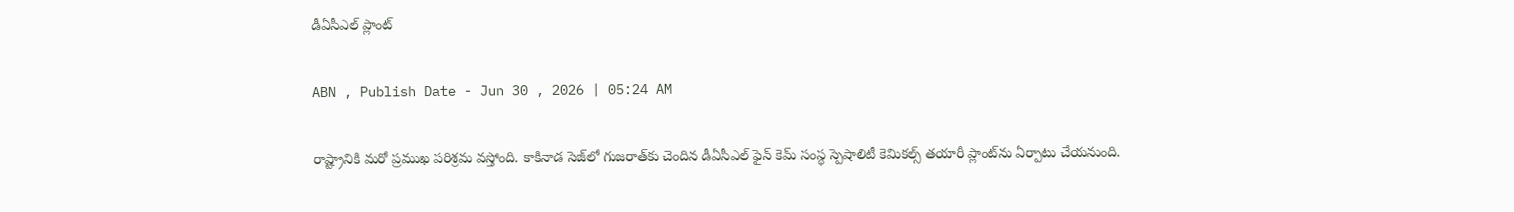డీఏసీఎల్‌ ప్లాంట్‌

ABN , Publish Date - Jun 30 , 2026 | 05:24 AM

రాష్ట్రానికి మరో ప్రముఖ పరిశ్రమ వస్తోంది. కాకినాడ సెజ్‌లో గుజరాత్‌కు చెందిన డీఏసీఎల్‌ ఫైన్‌ కెమ్‌ సంస్థ స్పెషాలిటీ కెమికల్స్‌ తయారీ ప్లాంట్‌ను ఏర్పాటు చేయనుంది.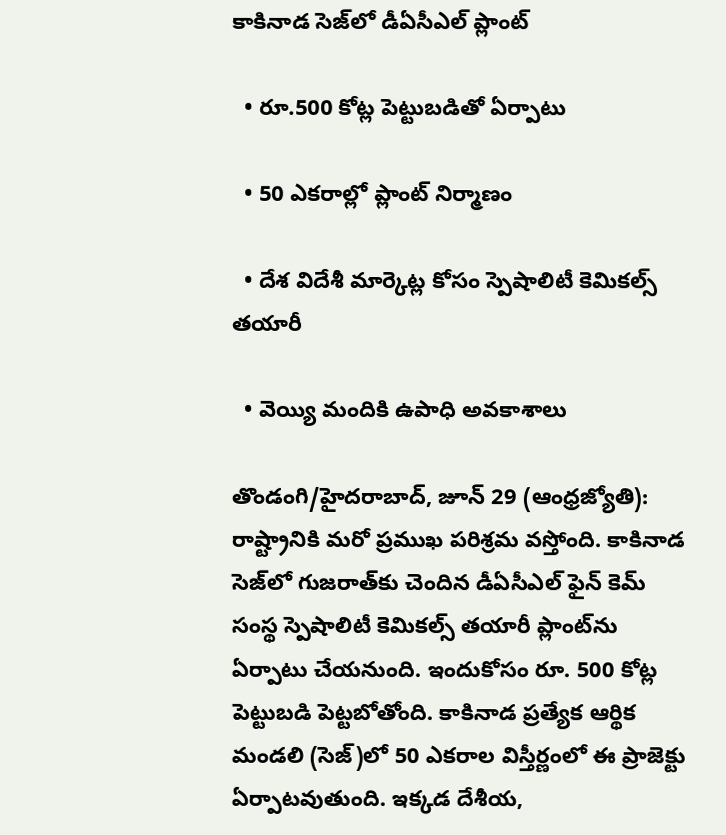కాకినాడ సెజ్‌లో డీఏసీఎల్‌ ప్లాంట్‌

  • రూ.500 కోట్ల పెట్టుబడితో ఏర్పాటు

  • 50 ఎకరాల్లో ప్లాంట్‌ నిర్మాణం

  • దేశ విదేశీ మార్కెట్ల కోసం స్పెషాలిటీ కెమికల్స్‌ తయారీ

  • వెయ్యి మందికి ఉపాధి అవకాశాలు

తొండంగి/హైదరాబాద్‌, జూన్‌ 29 (ఆంధ్రజ్యోతి): రాష్ట్రానికి మరో ప్రముఖ పరిశ్రమ వస్తోంది. కాకినాడ సెజ్‌లో గుజరాత్‌కు చెందిన డీఏసీఎల్‌ ఫైన్‌ కెమ్‌ సంస్థ స్పెషాలిటీ కెమికల్స్‌ తయారీ ప్లాంట్‌ను ఏర్పాటు చేయనుంది. ఇందుకోసం రూ. 500 కోట్ల పెట్టుబడి పెట్టబోతోంది. కాకినాడ ప్రత్యేక ఆర్థిక మండలి (సెజ్‌)లో 50 ఎకరాల విస్తీర్ణంలో ఈ ప్రాజెక్టు ఏర్పాటవుతుంది. ఇక్కడ దేశీయ,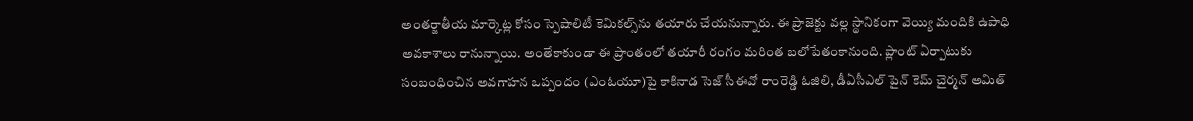అంతర్జాతీయ మార్కెట్ల కోసం స్పెషాలిటీ కెమికల్స్‌ను తయారు చేయనున్నారు. ఈ ప్రాజెక్టు వల్ల స్థానికంగా వెయ్యి మందికి ఉపాధి అవకాశాలు రానున్నాయి. అంతేకాకుండా ఈ ప్రాంతంలో తయారీ రంగం మరింత బలోపేతంకానుంది. ప్లాంట్‌ ఏర్పాటుకు సంబంధించిన అవగాహన ఒప్పందం (ఎంఓయూ)పై కాకినాడ సెజ్‌ సీఈవో రాంరెడ్డి ఓజిలి, డీఏసీఎల్‌ పైన్‌ కెమ్‌ చైర్మన్‌ అమిత్‌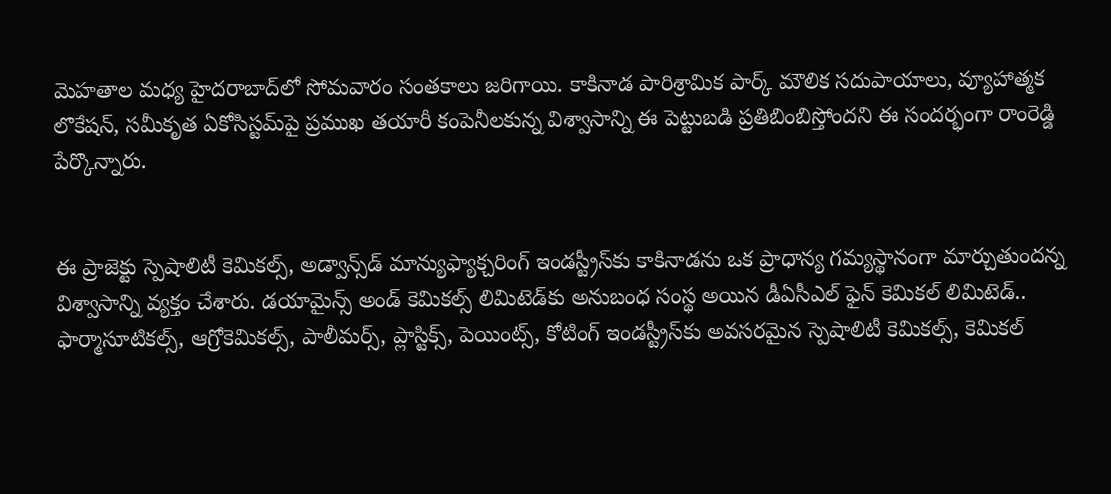మెహతాల మధ్య హైదరాబాద్‌లో సోమవారం సంతకాలు జరిగాయి. కాకినాడ పారిశ్రామిక పార్క్‌ మౌలిక సదుపాయాలు, వ్యూహాత్మక లొకేషన్‌, సమీకృత ఏకోసిస్టమ్‌పై ప్రముఖ తయారీ కంపెనీలకున్న విశ్వాసాన్ని ఈ పెట్టుబడి ప్రతిబింబిస్తోందని ఈ సందర్భంగా రాంరెడ్డి పేర్కొన్నారు.


ఈ ప్రాజెక్టు స్పెషాలిటీ కెమికల్స్‌, అడ్వాన్స్‌డ్‌ మాన్యుఫ్యాక్చరింగ్‌ ఇండస్ట్రీస్‌కు‌ కాకినాడను ఒక ప్రాధాన్య గమ్యస్థానంగా మార్చుతుందన్న విశ్వాసాన్ని వ్యక్తం చేశారు. డయామైన్స్‌ అండ్‌ కెమికల్స్‌ లిమిటెడ్‌కు అనుబంధ సంస్థ అయిన డీఏసీఎల్‌ ఫైన్‌ కెమికల్‌ లిమిటెడ్‌.. ఫార్మాసూటికల్స్‌, ఆగ్రోకెమికల్స్‌, పాలీమర్స్‌, ప్లాస్టిక్స్‌, పెయింట్స్‌, కోటింగ్‌ ఇండస్ట్రీస్‌కు‌ అవసరమైన స్పెషాలిటీ కెమికల్స్‌, కెమికల్‌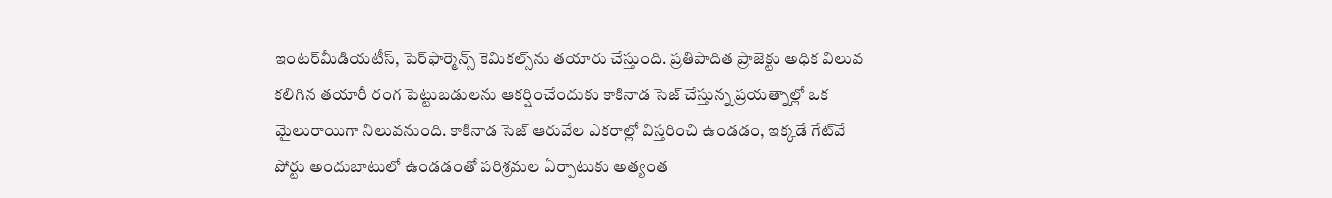ఇంటర్‌మీడియటీస్‌, పెర్‌ఫార్మెన్స్‌ కెమికల్స్‌ను తయారు చేస్తుంది. ప్రతిపాదిత ప్రాజెక్టు అధిక విలువ కలిగిన తయారీ రంగ పెట్టుబడులను ఆకర్షించేందుకు కాకినాడ సెజ్‌ చేస్తున్న ప్రయత్నాల్లో ఒక మైలురాయిగా నిలువనుంది. కాకినాడ సెజ్‌ ఆరువేల ఎకరాల్లో విస్తరించి ఉండడం, ఇక్కడే గేట్‌వే పోర్టు అందుబాటులో ఉండడంతో పరిశ్రమల ఏర్పాటుకు అత్యంత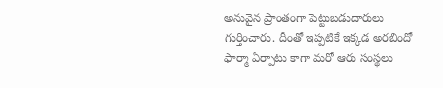అనువైన ప్రాంతంగా పెట్టుబడుదారులు గుర్తించారు. దీంతో ఇప్పటికే ఇక్కడ అరబిందో ఫార్మా ఏర్పాటు కాగా మరో ఆరు సంస్థలు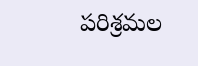పరిశ్రమల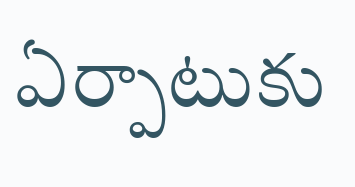ఏర్పాటుకు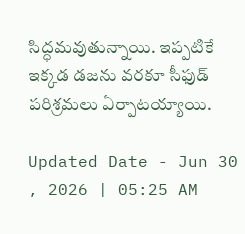సిద్ధమవుతున్నాయి. ఇప్పటికే ఇక్కడ డజను వరకూ సీఫుడ్‌ పరిశ్రమలు ఏర్పాటయ్యాయి.

Updated Date - Jun 30 , 2026 | 05:25 AM